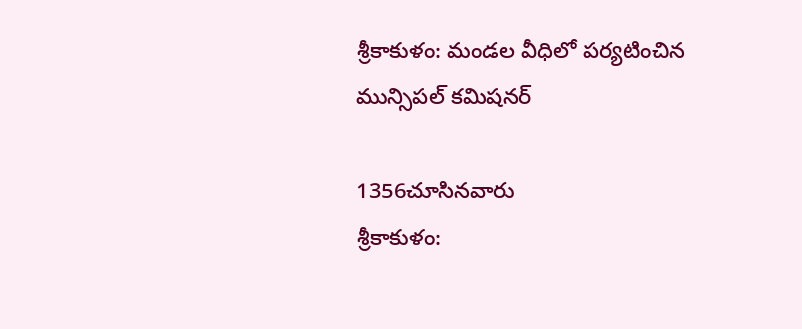శ్రీకాకుళం: మండల వీధిలో పర్యటించిన మున్సిపల్ కమిషనర్

1356చూసినవారు
శ్రీకాకుళం: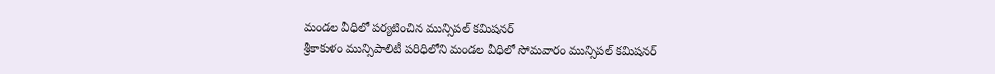మండల వీధిలో పర్యటించిన మున్సిపల్ కమిషనర్
శ్రీకాకుళం మున్సిపాలిటీ పరిధిలోని మండల వీధిలో సోమవారం మున్సిపల్ కమిషనర్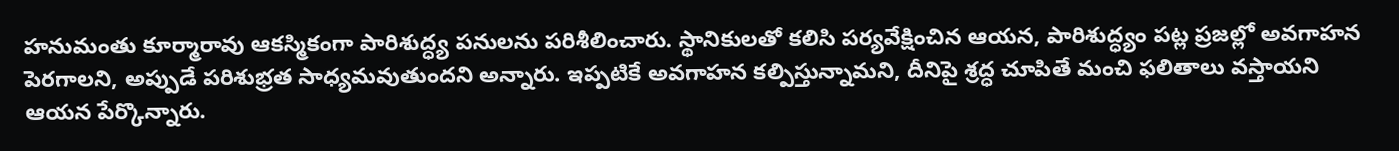హనుమంతు కూర్మారావు ఆకస్మికంగా పారిశుద్ధ్య పనులను పరిశీలించారు. స్థానికులతో కలిసి పర్యవేక్షించిన ఆయన, పారిశుద్ధ్యం పట్ల ప్రజల్లో అవగాహన పెరగాలని, అప్పుడే పరిశుభ్రత సాధ్యమవుతుందని అన్నారు. ఇప్పటికే అవగాహన కల్పిస్తున్నామని, దీనిపై శ్రద్ధ చూపితే మంచి ఫలితాలు వస్తాయని ఆయన పేర్కొన్నారు.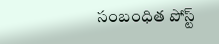సంబంధిత పోస్ట్